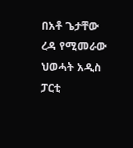በአቶ ጌታቸው ረዳ የሚመራው ህወሓት አዲስ ፓርቲ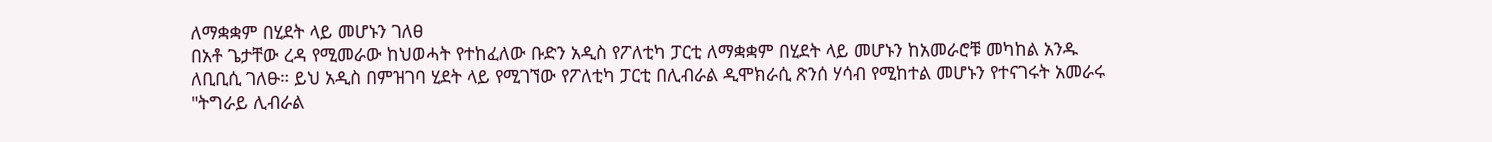ለማቋቋም በሂደት ላይ መሆኑን ገለፀ
በአቶ ጌታቸው ረዳ የሚመራው ከህወሓት የተከፈለው ቡድን አዲስ የፖለቲካ ፓርቲ ለማቋቋም በሂደት ላይ መሆኑን ከአመራሮቹ መካከል አንዱ ለቢቢሲ ገለፁ። ይህ አዲስ በምዝገባ ሂደት ላይ የሚገኘው የፖለቲካ ፓርቲ በሊብራል ዲሞክራሲ ጽንሰ ሃሳብ የሚከተል መሆኑን የተናገሩት አመራሩ "ትግራይ ሊብራል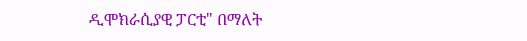ዲሞክራሲያዊ ፓርቲ" በማለት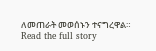ለመጠራት መወሰኑን ተናግረዋል።
Read the full story